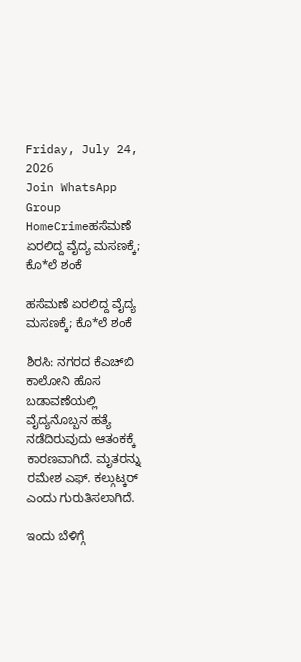Friday, July 24, 2026
Join WhatsApp Group
HomeCrimeಹಸೆಮಣೆ ಏರಲಿದ್ದ ವೈದ್ಯ ಮಸಣಕ್ಕೆ; ಕೊ*ಲೆ ಶಂಕೆ

ಹಸೆಮಣೆ ಏರಲಿದ್ದ ವೈದ್ಯ ಮಸಣಕ್ಕೆ; ಕೊ*ಲೆ ಶಂಕೆ

ಶಿರಸಿ: ನಗರದ ಕೆಎಚ್‌ಬಿ ಕಾಲೋನಿ ಹೊಸ ಬಡಾವಣೆಯಲ್ಲಿ ವೈದ್ಯನೊಬ್ಬನ ಹತ್ಯೆ ನಡೆದಿರುವುದು ಆತಂಕಕ್ಕೆ ಕಾರಣವಾಗಿದೆ. ಮೃತರನ್ನು ರಮೇಶ ಎಫ್. ಕಲ್ಗುಟ್ಕರ್ ಎಂದು ಗುರುತಿಸಲಾಗಿದೆ.

ಇಂದು ಬೆಳಿಗ್ಗೆ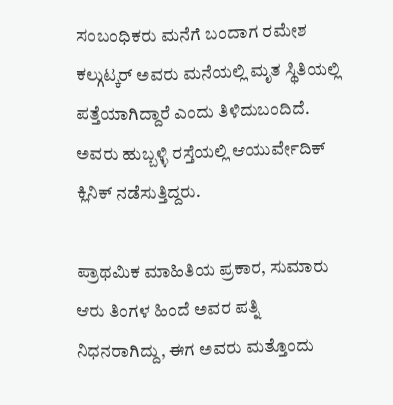ಸಂಬಂಧಿಕರು ಮನೆಗೆ ಬಂದಾಗ ರಮೇಶ ಕಲ್ಗುಟ್ಕರ್ ಅವರು ಮನೆಯಲ್ಲಿ ಮೃತ ಸ್ಥಿತಿಯಲ್ಲಿ ಪತ್ತೆಯಾಗಿದ್ದಾರೆ ಎಂದು ತಿಳಿದುಬಂದಿದೆ. ಅವರು ಹುಬ್ಬಳ್ಳಿ ರಸ್ತೆಯಲ್ಲಿ ಆಯುರ್ವೇದಿಕ್ ಕ್ಲಿನಿಕ್ ನಡೆಸುತ್ತಿದ್ದರು.

ಪ್ರಾಥಮಿಕ ಮಾಹಿತಿಯ ಪ್ರಕಾರ, ಸುಮಾರು ಆರು ತಿಂಗಳ ಹಿಂದೆ ಅವರ ಪತ್ನಿ ನಿಧನರಾಗಿದ್ದು, ಈಗ ಅವರು ಮತ್ತೊಂದು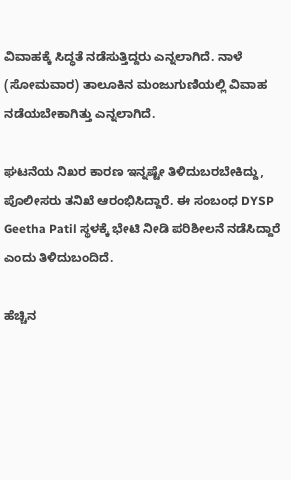ವಿವಾಹಕ್ಕೆ ಸಿದ್ಧತೆ ನಡೆಸುತ್ತಿದ್ದರು ಎನ್ನಲಾಗಿದೆ. ನಾಳೆ (ಸೋಮವಾರ) ತಾಲೂಕಿನ ಮಂಜುಗುಣಿಯಲ್ಲಿ ವಿವಾಹ ನಡೆಯಬೇಕಾಗಿತ್ತು ಎನ್ನಲಾಗಿದೆ.

ಘಟನೆಯ ನಿಖರ ಕಾರಣ ಇನ್ನಷ್ಟೇ ತಿಳಿದುಬರಬೇಕಿದ್ದು, ಪೊಲೀಸರು ತನಿಖೆ ಆರಂಭಿಸಿದ್ದಾರೆ. ಈ ಸಂಬಂಧ DYSP Geetha Patil ಸ್ಥಳಕ್ಕೆ ಭೇಟಿ ನೀಡಿ ಪರಿಶೀಲನೆ ನಡೆಸಿದ್ದಾರೆ ಎಂದು ತಿಳಿದುಬಂದಿದೆ.

ಹೆಚ್ಚಿನ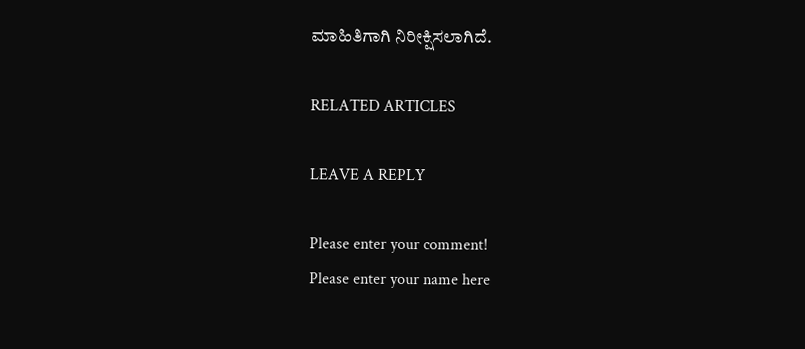ಮಾಹಿತಿಗಾಗಿ ನಿರೀಕ್ಷಿಸಲಾಗಿದೆ.

RELATED ARTICLES

LEAVE A REPLY

Please enter your comment!
Please enter your name here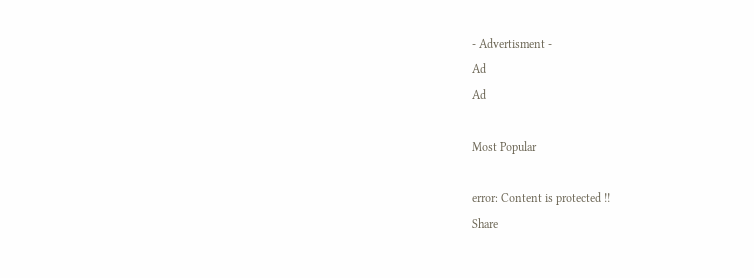- Advertisment -
Ad
Ad

Most Popular

error: Content is protected !!
Share